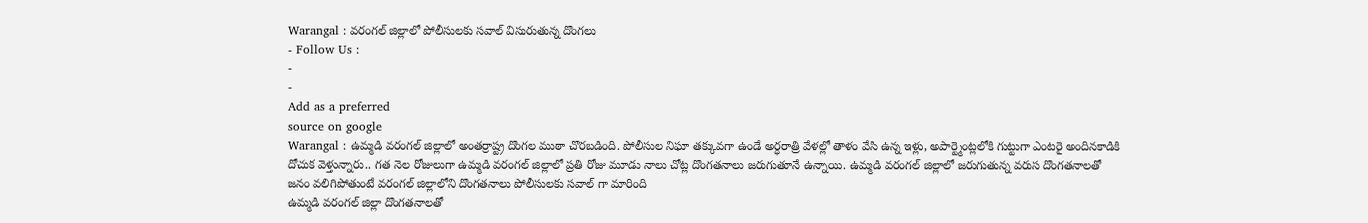Warangal : వరంగల్ జిల్లాలో పోలీసులకు సవాల్ విసురుతున్న దొంగలు
- Follow Us :
-
-
Add as a preferred
source on google
Warangal : ఉమ్మడి వరంగల్ జిల్లాలో అంతర్రాష్ట్ర దొంగల ముఠా చొరబడింది. పోలీసుల నిఘా తక్కువగా ఉండే అర్ధరాత్రి వేళల్లో తాళం వేసి ఉన్న ఇళ్లు, అపార్ట్మెంట్లలోకి గుట్టుగా ఎంటరై అందినకాడికి దోచుక వెళ్తున్నారు.. గత నెల రోజులుగా ఉమ్మడి వరంగల్ జిల్లాలో ప్రతి రోజు మూడు నాలు చోట్ల దొంగతనాలు జరుగుతూనే ఉన్నాయి. ఉమ్మడి వరంగల్ జిల్లాలో జరుగుతున్న వరుస దొంగతనాలతో జనం వలిగిపోతుంటే వరంగల్ జిల్లాలోని దొంగతనాలు పోలీసులకు సవాల్ గా మారింది
ఉమ్మడి వరంగల్ జిల్లా దొంగతనాలతో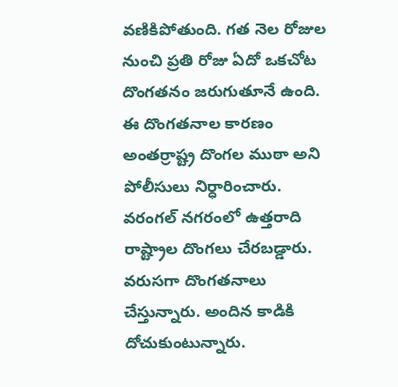వణికిపోతుంది. గత నెల రోజుల నుంచి ప్రతి రోజు ఏదో ఒకచోట దొంగతనం జరుగుతూనే ఉంది. ఈ దొంగతనాల కారణం అంతర్రాష్ట్ర దొంగల ముఠా అని పోలీసులు నిర్ధారించారు. వరంగల్ నగరంలో ఉత్తరాది రాష్ట్రాల దొంగలు చేరబడ్డారు. వరుసగా దొంగతనాలు చేస్తున్నారు. అందిన కాడికి దోచుకుంటున్నారు.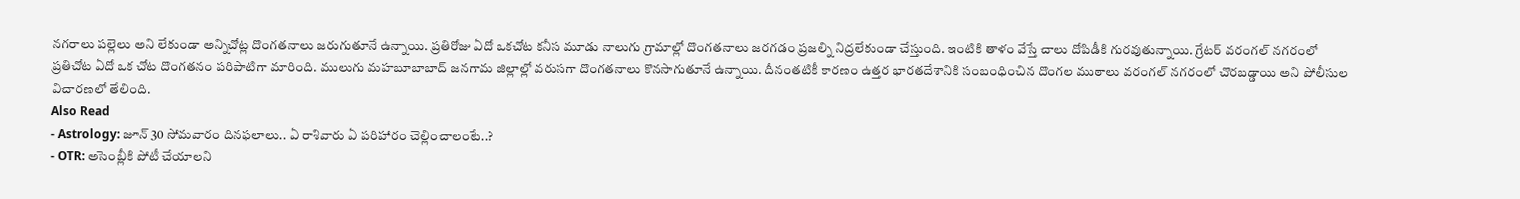నగరాలు పల్లెలు అని లేకుండా అన్నిచోట్ల దొంగతనాలు జరుగుతూనే ఉన్నాయి. ప్రతిరోజు ఏదో ఒకచోట కనీస మూడు నాలుగు గ్రామాల్లో దొంగతనాలు జరగడం ప్రజల్ని నిద్రలేకుండా చేస్తుంది. ఇంటికి తాళం వేస్తే చాలు దోపిడీకి గురవుతున్నాయి. గ్రేటర్ వరంగల్ నగరంలో ప్రతిచోట ఏదో ఒక చోట దొంగతనం పరిపాటిగా మారింది. ములుగు మహబూబాబాద్ జనగామ జిల్లాల్లో వరుసగా దొంగతనాలు కొనసాగుతూనే ఉన్నాయి. దీనంతటికీ కారణం ఉత్తర భారతదేశానికి సంబంధించిన దొంగల ముఠాలు వరంగల్ నగరంలో చొరబడ్డాయి అని పోలీసుల విచారణలో తేలింది.
Also Read
- Astrology: జూన్ 30 సోమవారం దినఫలాలు.. ఏ రాశివారు ఏ పరిహారం చెల్లించాలంటే..?
- OTR: అసెంబ్లీకి పోటీ చేయాలని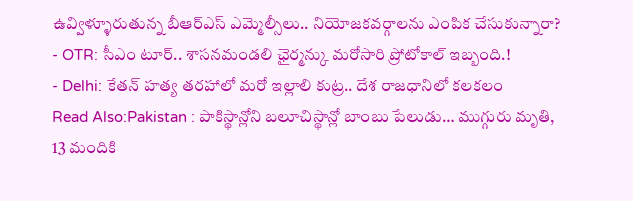ఉవ్విళ్ళూరుతున్న బీఆర్ఎస్ ఎమ్మెల్సీలు.. నియోజకవర్గాలను ఎంపిక చేసుకున్నారా?
- OTR: సీఎం టూర్.. శాసనమండలి ఛైర్మన్కు మరోసారి ప్రోటోకాల్ ఇబ్బంది.!
- Delhi: కేతన్ హత్య తరహాలో మరో ఇల్లాలి కుట్ర.. దేశ రాజధానిలో కలకలం
Read Also:Pakistan : పాకిస్థాన్లోని బలూచిస్థాన్లో బాంబు పేలుడు… ముగ్గురు మృతి, 13 మందికి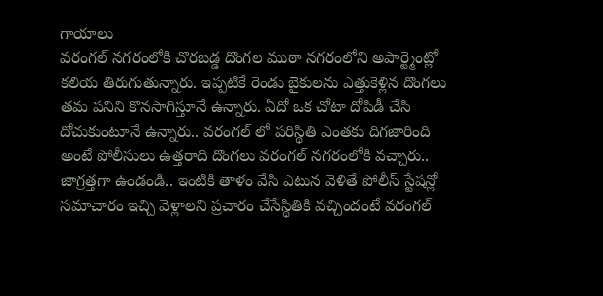గాయాలు
వరంగల్ నగరంలోకి చొరబడ్డ దొంగల ముఠా నగరంలోని అపార్ట్మెంట్లో కలియ తిరుగుతున్నారు. ఇప్పటికే రెండు బైకులను ఎత్తుకెళ్లిన దొంగలు తమ పనిని కొనసాగిస్తూనే ఉన్నారు. ఏదో ఒక చోటా దోపిడీ చేసి దోచుకుంటూనే ఉన్నారు.. వరంగల్ లో పరిస్థితి ఎంతకు దిగజారింది అంటే పోలీసులు ఉత్తరాది దొంగలు వరంగల్ నగరంలోకి వచ్చారు.. జాగ్రత్తగా ఉండండి.. ఇంటికి తాళం వేసి ఎటున వెళితే పోలీస్ స్టేషన్లో సమాచారం ఇచ్చి వెళ్లాలని ప్రచారం చేసేస్థితికి వచ్చిందంటే వరంగల్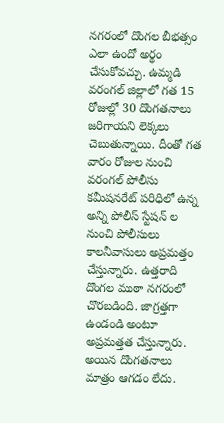నగరంలో దొంగల బీభత్సం ఎలా ఉందో అర్థం చేసుకోవచ్చు. ఉమ్మడి వరంగల్ జిల్లాలో గత 15 రోజుల్లో 30 దొంగతనాలు జరిగాయని లెక్కలు చెబుతున్నాయి. దీంతో గత వారం రోజుల నుంచి వరంగల్ పోలీసు కమీషనరేట్ పరిధిలో ఉన్న అన్ని పోలీస్ స్టేషన్ ల నుంచి పోలీసులు కాలనీవాసులు అప్రమత్తం చేస్తున్నారు. ఉత్తరాది దొంగల ముఠా నగరంలో చొరబడింది. జాగ్రత్తగా ఉండండి అంటూ అప్రమత్తత చేస్తున్నారు. అయిన దొంగతనాలు మాత్రం ఆగడం లేదు.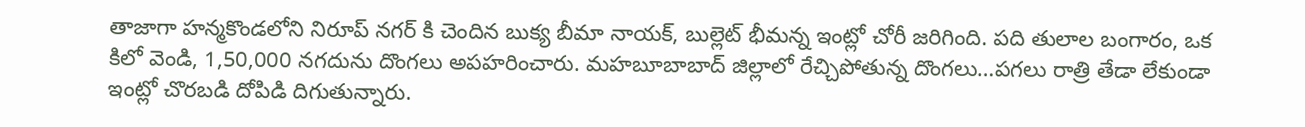తాజాగా హన్మకొండలోని నిరూప్ నగర్ కి చెందిన బుక్య బీమా నాయక్, బుల్లెట్ భీమన్న ఇంట్లో చోరీ జరిగింది. పది తులాల బంగారం, ఒక కిలో వెండి, 1,50,000 నగదును దొంగలు అపహరించారు. మహబూబాబాద్ జిల్లాలో రేచ్చిపోతున్న దొంగలు…పగలు రాత్రి తేడా లేకుండా ఇంట్లో చొరబడి దోపిడి దిగుతున్నారు.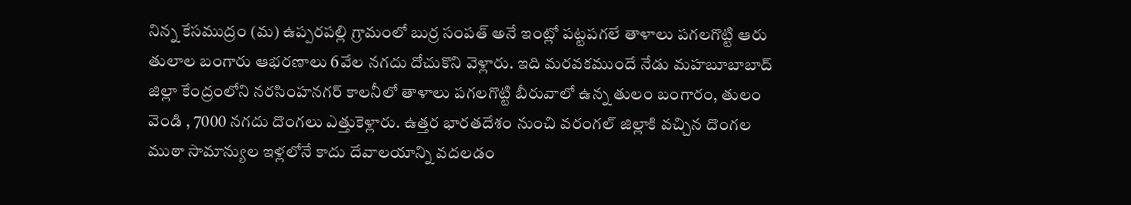నిన్న కేసముద్రం (మ) ఉప్పరపల్లి గ్రామంలో బుర్ర సంపత్ అనే ఇంట్లో పట్టపగలే తాళాలు పగలగొట్టి ఆరు తులాల బంగారు ఆభరణాలు 6వేల నగదు దోచుకొని వెళ్లారు. ఇది మరవకముందే నేడు మహబూబాబాద్ జిల్లా కేంద్రంలోని నరసింహనగర్ కాలనీలో తాళాలు పగలగొట్టి బీరువాలో ఉన్న తులం బంగారం, తులం వెండి , 7000 నగదు దొంగలు ఎత్తుకెళ్లారు. ఉత్తర భారతదేశం నుంచి వరంగల్ జిల్లాకి వచ్చిన దొంగల ముఠా సామాన్యుల ఇళ్లలోనే కాదు దేవాలయాన్ని వదలడం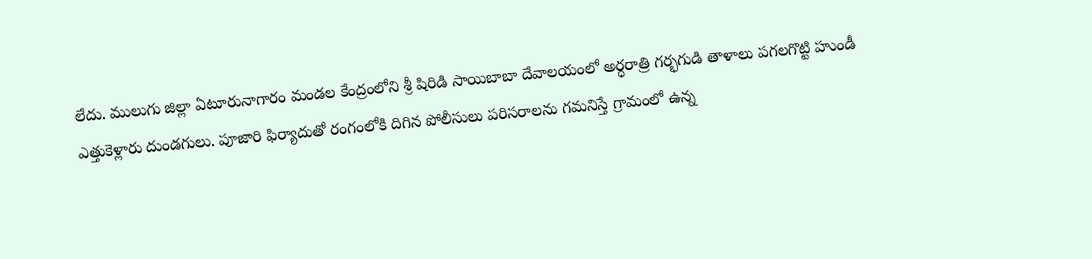లేదు. ములుగు జిల్లా ఏటూరునాగారం మండల కేంద్రంలోని శ్రీ షిరిడి సాయిబాబా దేవాలయంలో అర్ధరాత్రి గర్భగుడి తాళాలు పగలగొట్టి హుండీ ఎత్తుకెళ్లారు దుండగులు. పూజారి ఫిర్యాదుతో రంగంలోకి దిగిన పోలీసులు పరిసరాలను గమనిస్తే గ్రామంలో ఉన్న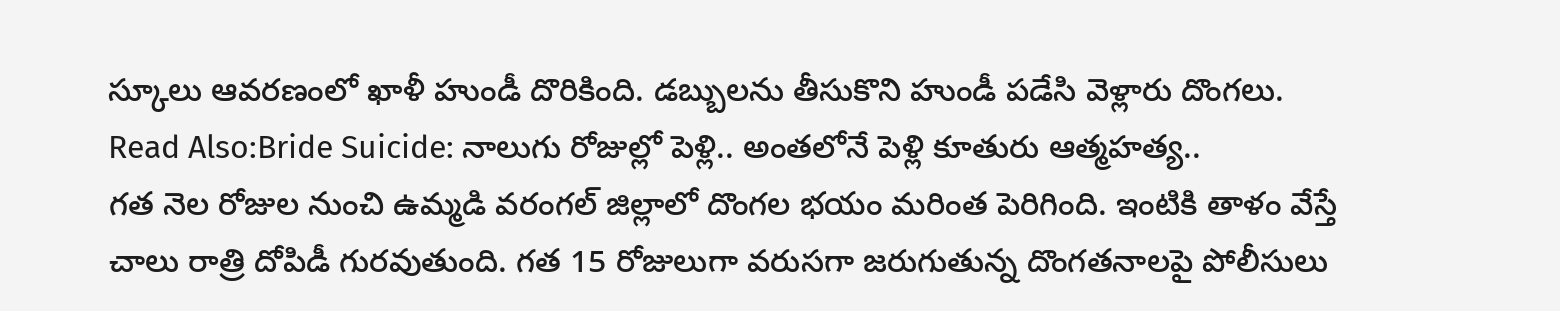స్కూలు ఆవరణంలో ఖాళీ హుండీ దొరికింది. డబ్బులను తీసుకొని హుండీ పడేసి వెళ్లారు దొంగలు.
Read Also:Bride Suicide: నాలుగు రోజుల్లో పెళ్లి.. అంతలోనే పెళ్లి కూతురు ఆత్మహత్య..
గత నెల రోజుల నుంచి ఉమ్మడి వరంగల్ జిల్లాలో దొంగల భయం మరింత పెరిగింది. ఇంటికి తాళం వేస్తే చాలు రాత్రి దోపిడీ గురవుతుంది. గత 15 రోజులుగా వరుసగా జరుగుతున్న దొంగతనాలపై పోలీసులు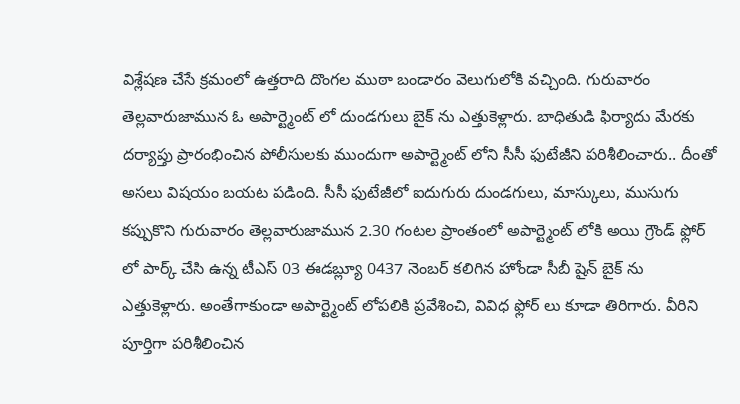విశ్లేషణ చేసే క్రమంలో ఉత్తరాది దొంగల ముఠా బండారం వెలుగులోకి వచ్చింది. గురువారం తెల్లవారుజామున ఓ అపార్ట్మెంట్ లో దుండగులు బైక్ ను ఎత్తుకెళ్లారు. బాధితుడి ఫిర్యాదు మేరకు దర్యాప్తు ప్రారంభించిన పోలీసులకు ముందుగా అపార్ట్మెంట్ లోని సీసీ ఫుటేజీని పరిశీలించారు.. దీంతో అసలు విషయం బయట పడింది. సీసీ ఫుటేజీలో ఐదుగురు దుండగులు, మాస్కులు, ముసుగు కప్పుకొని గురువారం తెల్లవారుజామున 2.30 గంటల ప్రాంతంలో అపార్ట్మెంట్ లోకి అయి గ్రౌండ్ ఫ్లోర్ లో పార్క్ చేసి ఉన్న టీఎస్ 03 ఈడబ్ల్యూ 0437 నెంబర్ కలిగిన హోండా సీబీ షైన్ బైక్ ను ఎత్తుకెళ్లారు. అంతేగాకుండా అపార్ట్మెంట్ లోపలికి ప్రవేశించి, వివిధ ఫ్లోర్ లు కూడా తిరిగారు. వీరిని పూర్తిగా పరిశీలించిన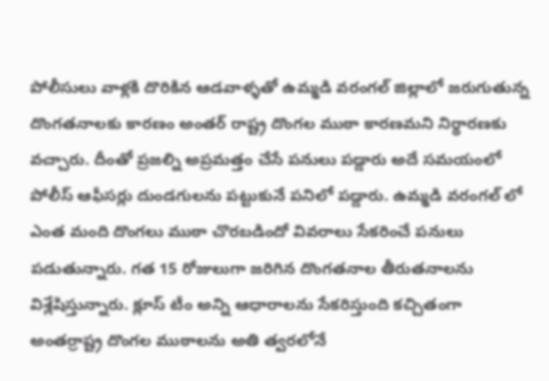పోలీసులు వాళ్లకి దొరికిన ఆడవాళ్ళతో ఉమ్మడి వరంగల్ జిల్లాలో జరుగుతున్న దొంగతనాలకు కారణం అంతర్ రాష్ట్ర దొంగల ముఠా కారణమని నిర్ధారణకు వచ్చారు. దీంతో ప్రజల్ని అప్రమత్తం చేసే పనులు పడ్డారు అదే సమయంలో పోలీస్ ఆఫీసర్లు దుండగులను పట్టుకునే పనిలో పడ్డారు. ఉమ్మడి వరంగల్ లో ఎంత మంది దొంగలు ముఠా చొరబడిందో వివరాలు సేకరించే పనులు పడుతున్నారు. గత 15 రోజులుగా జరిగిన దొంగతనాల తీరుతనాలను విశ్లేషిస్తున్నారు. క్లూస్ టీం అన్ని ఆధారాలను సేకరిస్తుంది కచ్చితంగా అంతర్రాష్ట్ర దొంగల ముఠాలను అతి త్వరలోనే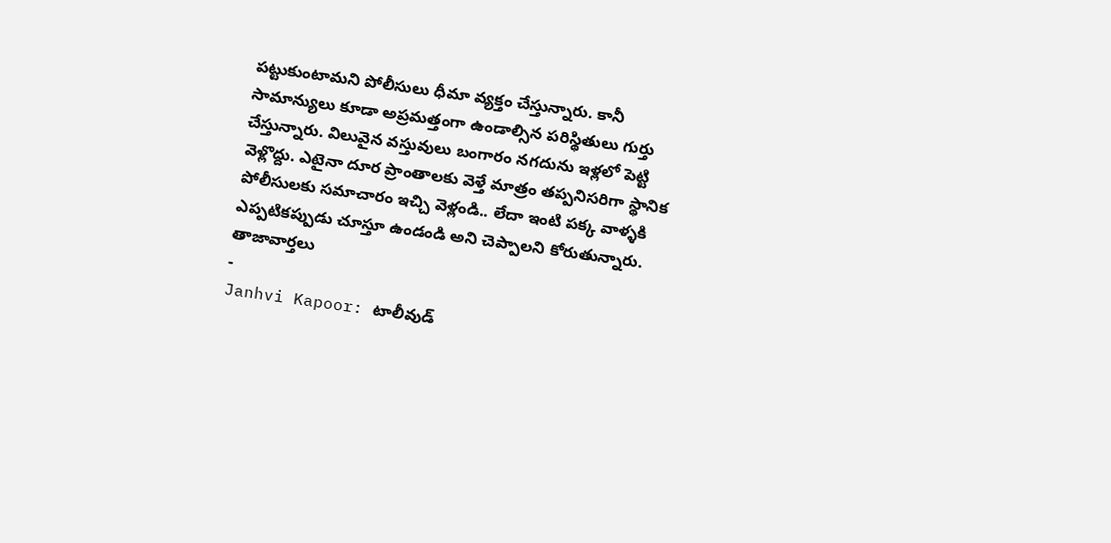పట్టుకుంటామని పోలీసులు ధీమా వ్యక్తం చేస్తున్నారు. కానీ సామాన్యులు కూడా అప్రమత్తంగా ఉండాల్సిన పరిస్థితులు గుర్తు చేస్తున్నారు. విలువైన వస్తువులు బంగారం నగదును ఇళ్లలో పెట్టి వెళ్లొద్దు. ఎటైనా దూర ప్రాంతాలకు వెళ్తే మాత్రం తప్పనిసరిగా స్థానిక పోలీసులకు సమాచారం ఇచ్చి వెళ్లండి.. లేదా ఇంటి పక్క వాళ్ళకి ఎప్పటికప్పుడు చూస్తూ ఉండండి అని చెప్పాలని కోరుతున్నారు.
తాజావార్తలు
-
Janhvi Kapoor: టాలీవుడ్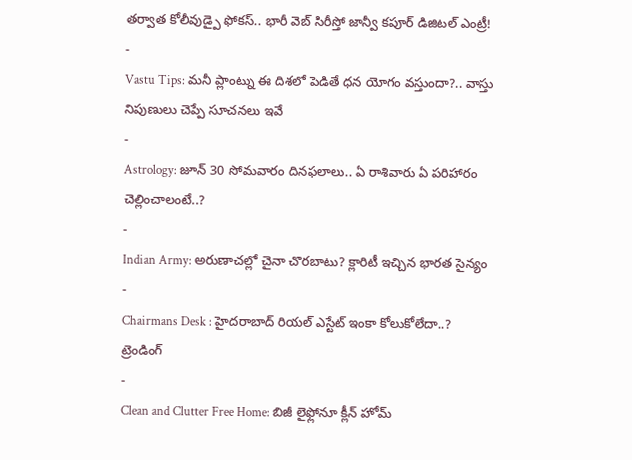తర్వాత కోలీవుడ్పై ఫోకస్.. భారీ వెబ్ సిరీస్తో జాన్వీ కపూర్ డిజిటల్ ఎంట్రీ!
-
Vastu Tips: మనీ ప్లాంట్ను ఈ దిశలో పెడితే ధన యోగం వస్తుందా?.. వాస్తు నిపుణులు చెప్పే సూచనలు ఇవే
-
Astrology: జూన్ 30 సోమవారం దినఫలాలు.. ఏ రాశివారు ఏ పరిహారం చెల్లించాలంటే..?
-
Indian Army: అరుణాచల్లో చైనా చొరబాటు? క్లారిటీ ఇచ్చిన భారత సైన్యం
-
Chairmans Desk : హైదరాబాద్ రియల్ ఎస్టేట్ ఇంకా కోలుకోలేదా..?
ట్రెండింగ్
-
Clean and Clutter Free Home: బిజీ లైఫ్లోనూ క్లీన్ హోమ్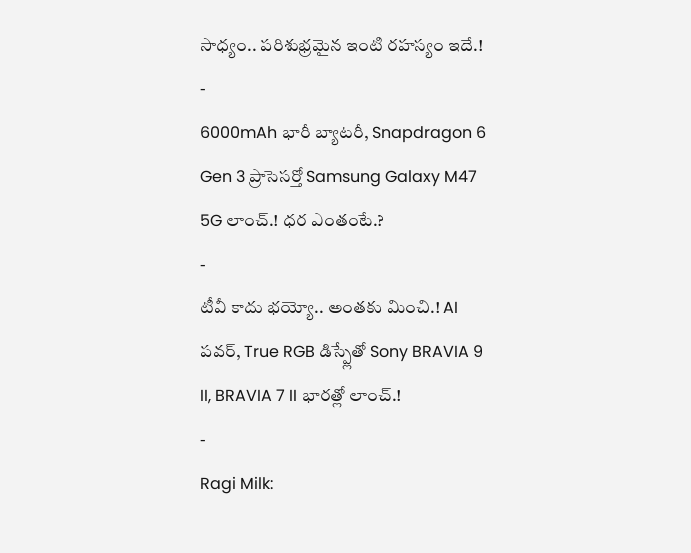సాధ్యం.. పరిశుభ్రమైన ఇంటి రహస్యం ఇదే.!
-
6000mAh భారీ బ్యాటరీ, Snapdragon 6 Gen 3 ప్రాసెసర్తో Samsung Galaxy M47 5G లాంచ్.! ధర ఎంతంటే.?
-
టీవీ కాదు భయ్యో.. అంతకు మించి.! AI పవర్, True RGB డిస్ప్లేతో Sony BRAVIA 9 II, BRAVIA 7 II భారత్లో లాంచ్.!
-
Ragi Milk: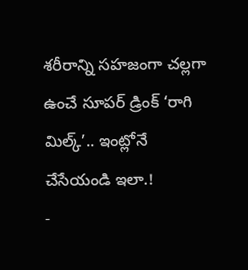శరీరాన్ని సహజంగా చల్లగా ఉంచే సూపర్ డ్రింక్ ‘రాగి మిల్క్’.. ఇంట్లోనే చేసేయండి ఇలా.!
-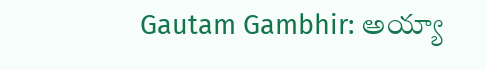Gautam Gambhir: అయ్యా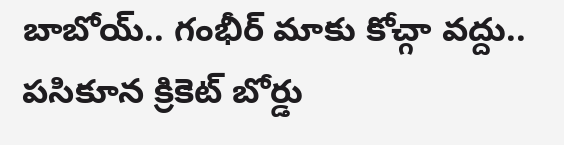బాబోయ్.. గంభీర్ మాకు కోచ్గా వద్దు.. పసికూన క్రికెట్ బోర్డు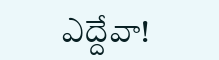ఎద్దేవా!